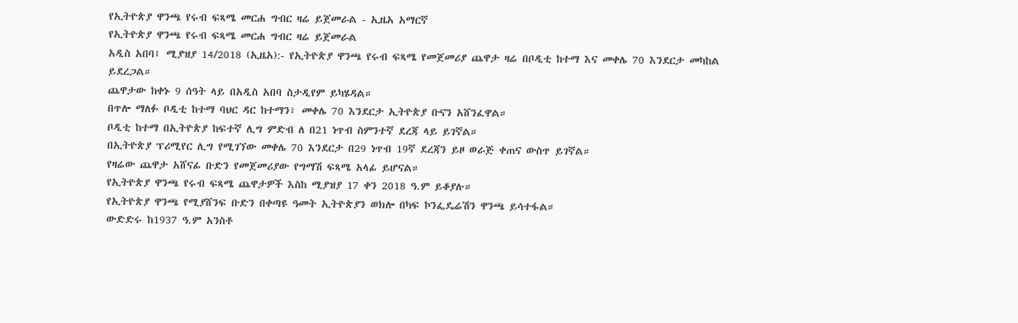የኢትዮጵያ ዋንጫ የሩብ ፍጻሜ መርሐ ግብር ዛሬ ይጀመራል - ኢዜአ አማርኛ
የኢትዮጵያ ዋንጫ የሩብ ፍጻሜ መርሐ ግብር ዛሬ ይጀመራል
አዲስ አበባ፤ ሚያዝያ 14/2018 (ኢዜአ):- የኢትዮጵያ ዋንጫ የሩብ ፍጻሜ የመጀመሪያ ጨዋታ ዛሬ በቦዲቲ ከተማ እና መቀሌ 70 እንደርታ መካከል ይደረጋል።
ጨዋታው ከቀኑ 9 ሰዓት ላይ በአዲስ አበባ ስታዲየም ይካሄዳል።
በጥሎ ማለፉ ቦዲቲ ከተማ ባህር ዳር ከተማን፣ መቀሌ 70 እንደርታ ኢትዮጵያ ቡናን አሸንፈዋል።
ቦዲቲ ከተማ በኢትዮጵያ ከፍተኛ ሊግ ምድብ ለ በ21 ነጥብ ስምንተኛ ደረጃ ላይ ይገኛል።
በኢትዮጵያ ፕሪሚየር ሊግ የሚገኘው መቀሌ 70 እንደርታ በ29 ነጥብ 19ኛ ደረጃን ይዞ ወራጅ ቀጠና ውስጥ ይገኛል።
የዛሬው ጨዋታ አሸናፊ ቡድን የመጀመሪያው የግማሽ ፍጻሜ አላፊ ይሆናል።
የኢትዮጵያ ዋንጫ የሩብ ፍጻሜ ጨዋታዎች እስከ ሚያዝያ 17 ቀን 2018 ዓ.ም ይቆያሉ።
የኢትዮጵያ ዋንጫ የሚያሸንፍ ቡድን በቀጣዩ ዓመት ኢትዮጵያን ወክሎ በካፍ ኮንፌዴሬሽን ዋንጫ ይሳተፋል።
ውድድሩ ከ1937 ዓ.ም አንስቶ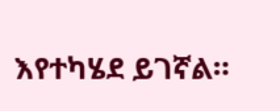እየተካሄደ ይገኛል።